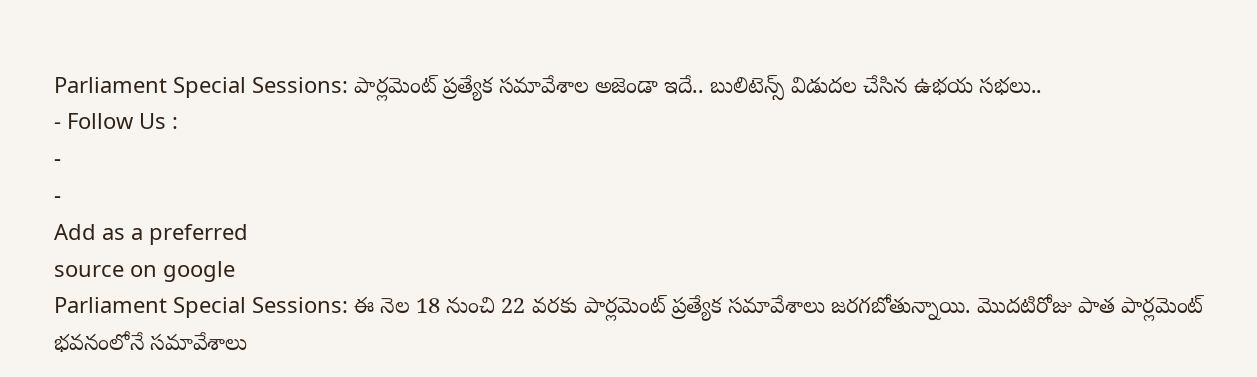Parliament Special Sessions: పార్లమెంట్ ప్రత్యేక సమావేశాల అజెండా ఇదే.. బులిటెన్స్ విడుదల చేసిన ఉభయ సభలు..
- Follow Us :
-
-
Add as a preferred
source on google
Parliament Special Sessions: ఈ నెల 18 నుంచి 22 వరకు పార్లమెంట్ ప్రత్యేక సమావేశాలు జరగబోతున్నాయి. మొదటిరోజు పాత పార్లమెంట్ భవనంలోనే సమావేశాలు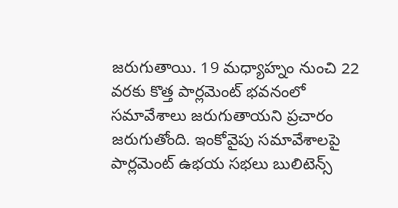జరుగుతాయి. 19 మధ్యాహ్నం నుంచి 22 వరకు కొత్త పార్లమెంట్ భవనంలో సమావేశాలు జరుగుతాయని ప్రచారం జరుగుతోంది. ఇంకోవైపు సమావేశాలపై పార్లమెంట్ ఉభయ సభలు బులిటెన్స్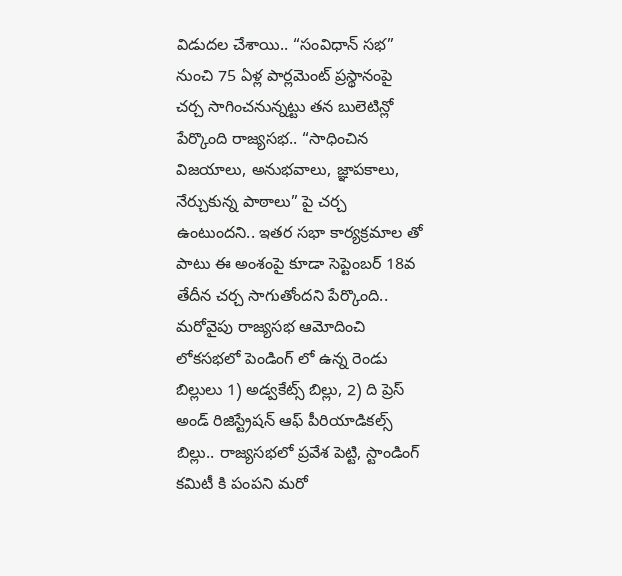విడుదల చేశాయి.. “సంవిధాన్ సభ” నుంచి 75 ఏళ్ల పార్లమెంట్ ప్రస్థానంపై చర్చ సాగించనున్నట్టు తన బులెటిన్లో పేర్కొంది రాజ్యసభ.. “సాధించిన విజయాలు, అనుభవాలు, జ్ఞాపకాలు, నేర్చుకున్న పాఠాలు” పై చర్చ ఉంటుందని.. ఇతర సభా కార్యక్రమాల తో పాటు ఈ అంశంపై కూడా సెప్టెంబర్ 18వ తేదీన చర్చ సాగుతోందని పేర్కొంది..
మరోవైపు రాజ్యసభ ఆమోదించి లోకసభలో పెండింగ్ లో ఉన్న రెండు బిల్లులు 1) అడ్వకేట్స్ బిల్లు, 2) ది ప్రెస్ అండ్ రిజిస్ట్రేషన్ ఆఫ్ పీరియాడికల్స్ బిల్లు.. రాజ్యసభలో ప్రవేశ పెట్టి, స్టాండింగ్ కమిటీ కి పంపని మరో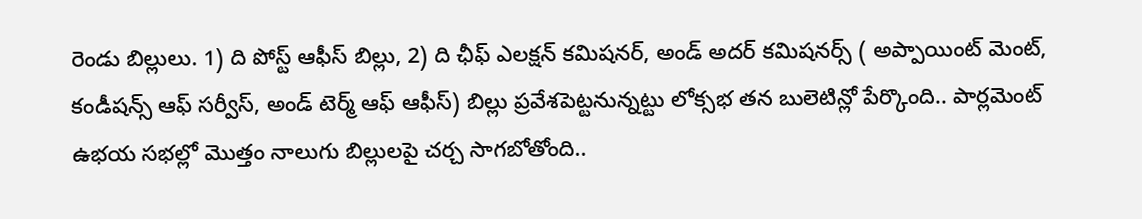రెండు బిల్లులు. 1) ది పోస్ట్ ఆఫీస్ బిల్లు, 2) ది ఛీఫ్ ఎలక్షన్ కమిషనర్, అండ్ అదర్ కమిషనర్స్ ( అప్పాయింట్ మెంట్, కండీషన్స్ ఆఫ్ సర్వీస్, అండ్ టెర్మ్ ఆఫ్ ఆఫీస్) బిల్లు ప్రవేశపెట్టనున్నట్టు లోక్సభ తన బులెటిన్లో పేర్కొంది.. పార్లమెంట్ ఉభయ సభల్లో మొత్తం నాలుగు బిల్లులపై చర్చ సాగబోతోంది..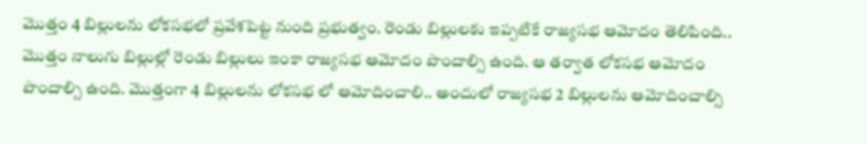మొత్తం 4 బిల్లులను లోకసభలో ప్రవేశపెట్ట నుంది ప్రభుత్వం. రెండు బిల్లులకు ఇప్పటికే రాజ్యసభ ఆమోదం తెలిపింది.. మొత్తం నాలుగు బిల్లుల్లో రెండు బిల్లులు ఇంకా రాజ్యసభ ఆమోదం పొందాల్సి ఉంది. ఆ తర్వాత లోకసభ ఆమోదం పొందాల్సి ఉంది. మొత్తంగా 4 బిల్లులను లోకసభ లో ఆమోదించాలి.. అందులో రాజ్యసభ 2 బిల్లులను ఆమోదించాల్సి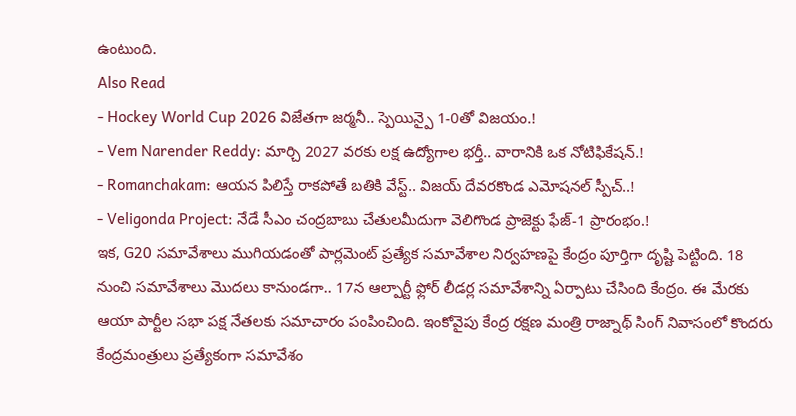ఉంటుంది.
Also Read
- Hockey World Cup 2026 విజేతగా జర్మనీ.. స్పెయిన్పై 1-0తో విజయం.!
- Vem Narender Reddy: మార్చి 2027 వరకు లక్ష ఉద్యోగాల భర్తీ.. వారానికి ఒక నోటిఫికేషన్.!
- Romanchakam: ఆయన పిలిస్తే రాకపోతే బతికి వేస్ట్.. విజయ్ దేవరకొండ ఎమోషనల్ స్పీచ్..!
- Veligonda Project: నేడే సీఎం చంద్రబాబు చేతులమీదుగా వెలిగొండ ప్రాజెక్టు ఫేజ్-1 ప్రారంభం.!
ఇక, G20 సమావేశాలు ముగియడంతో పార్లమెంట్ ప్రత్యేక సమావేశాల నిర్వహణపై కేంద్రం పూర్తిగా దృష్టి పెట్టింది. 18 నుంచి సమావేశాలు మొదలు కానుండగా.. 17న ఆల్పార్టీ ఫ్లోర్ లీడర్ల సమావేశాన్ని ఏర్పాటు చేసింది కేంద్రం. ఈ మేరకు ఆయా పార్టీల సభా పక్ష నేతలకు సమాచారం పంపించింది. ఇంకోవైపు కేంద్ర రక్షణ మంత్రి రాజ్నాథ్ సింగ్ నివాసంలో కొందరు కేంద్రమంత్రులు ప్రత్యేకంగా సమావేశం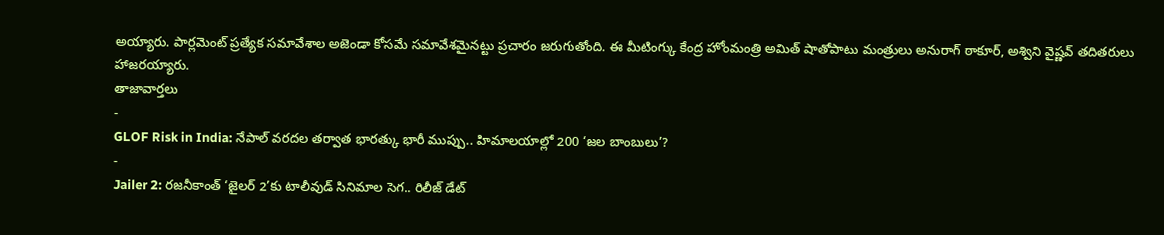అయ్యారు. పార్లమెంట్ ప్రత్యేక సమావేశాల అజెండా కోసమే సమావేశమైనట్టు ప్రచారం జరుగుతోంది. ఈ మీటింగ్కు కేంద్ర హోంమంత్రి అమిత్ షాతోపాటు మంత్రులు అనురాగ్ ఠాకూర్, అశ్విని వైష్ణవ్ తదితరులు హాజరయ్యారు.
తాజావార్తలు
-
GLOF Risk in India: నేపాల్ వరదల తర్వాత భారత్కు భారీ ముప్పు.. హిమాలయాల్లో 200 ‘జల బాంబులు’?
-
Jailer 2: రజనీకాంత్ ‘జైలర్ 2’కు టాలీవుడ్ సినిమాల సెగ.. రిలీజ్ డేట్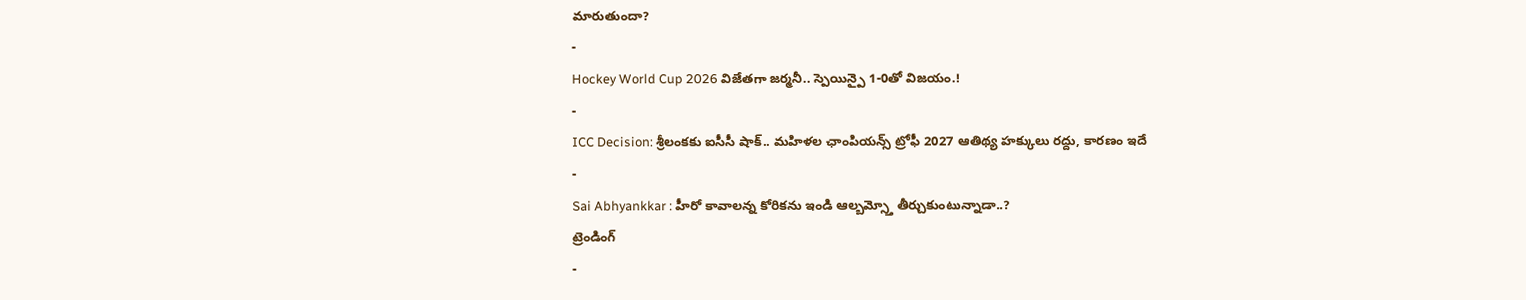మారుతుందా?
-
Hockey World Cup 2026 విజేతగా జర్మనీ.. స్పెయిన్పై 1-0తో విజయం.!
-
ICC Decision: శ్రీలంకకు ఐసీసీ షాక్.. మహిళల ఛాంపియన్స్ ట్రోఫీ 2027 ఆతిథ్య హక్కులు రద్దు, కారణం ఇదే
-
Sai Abhyankkar : హీరో కావాలన్న కోరికను ఇండి ఆల్బమ్స్తో తీర్చుకుంటున్నాడా..?
ట్రెండింగ్
-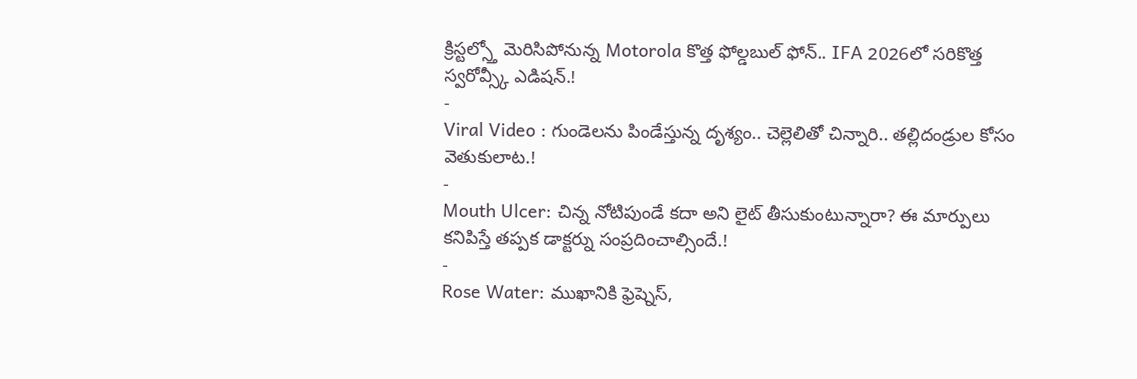క్రిస్టల్స్తో మెరిసిపోనున్న Motorola కొత్త ఫోల్డబుల్ ఫోన్.. IFA 2026లో సరికొత్త స్వరోవ్స్కీ ఎడిషన్.!
-
Viral Video : గుండెలను పిండేస్తున్న దృశ్యం.. చెల్లెలితో చిన్నారి.. తల్లిదండ్రుల కోసం వెతుకులాట.!
-
Mouth Ulcer: చిన్న నోటిపుండే కదా అని లైట్ తీసుకుంటున్నారా? ఈ మార్పులు కనిపిస్తే తప్పక డాక్టర్ను సంప్రదించాల్సిందే.!
-
Rose Water: ముఖానికి ఫ్రెష్నెస్,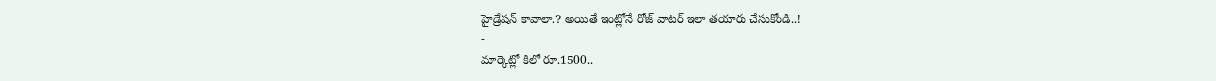హైడ్రేషన్ కావాలా.? అయితే ఇంట్లోనే రోజ్ వాటర్ ఇలా తయారు చేసుకోండి..!
-
మార్కెట్లో కిలో రూ.1500..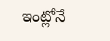ఇంట్లోనే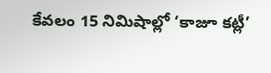కేవలం 15 నిమిషాల్లో ‘కాజూ కట్లీ’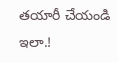తయారీ చేయండి ఇలా.!